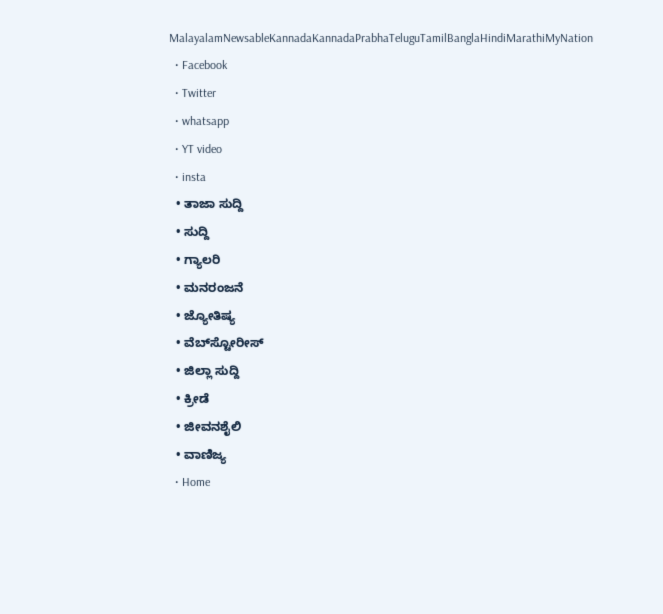MalayalamNewsableKannadaKannadaPrabhaTeluguTamilBanglaHindiMarathiMyNation
  • Facebook
  • Twitter
  • whatsapp
  • YT video
  • insta
  • ತಾಜಾ ಸುದ್ದಿ
  • ಸುದ್ದಿ
  • ಗ್ಯಾಲರಿ
  • ಮನರಂಜನೆ
  • ಜ್ಯೋತಿಷ್ಯ
  • ವೆಬ್‌ಸ್ಟೋರೀಸ್
  • ಜಿಲ್ಲಾ ಸುದ್ದಿ
  • ಕ್ರೀಡೆ
  • ಜೀವನಶೈಲಿ
  • ವಾಣಿಜ್ಯ
  • Home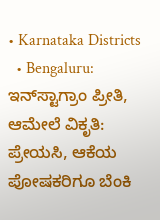• Karnataka Districts
  • Bengaluru: ಇನ್‌ಸ್ಟಾಗ್ರಾಂ ಪ್ರೀತಿ, ಆಮೇಲೆ ವಿಕೃತಿ: ಪ್ರೇಯಸಿ, ಆಕೆಯ ಪೋಷಕರಿಗೂ ಬೆಂಕಿ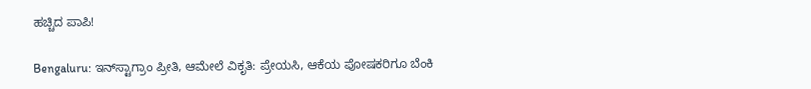ಹಚ್ಚಿದ ಪಾಪಿ!

Bengaluru: ಇನ್‌ಸ್ಟಾಗ್ರಾಂ ಪ್ರೀತಿ, ಆಮೇಲೆ ವಿಕೃತಿ: ಪ್ರೇಯಸಿ, ಆಕೆಯ ಪೋಷಕರಿಗೂ ಬೆಂಕಿ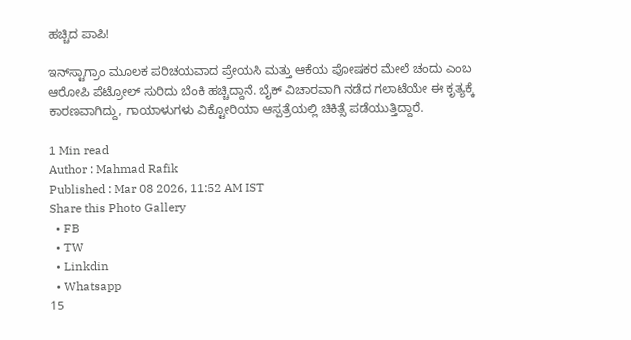ಹಚ್ಚಿದ ಪಾಪಿ!

ಇನ್‌ಸ್ಟಾಗ್ರಾಂ ಮೂಲಕ ಪರಿಚಯವಾದ ಪ್ರೇಯಸಿ ಮತ್ತು ಆಕೆಯ ಪೋಷಕರ ಮೇಲೆ ಚಂದು ಎಂಬ ಆರೋಪಿ ಪೆಟ್ರೋಲ್ ಸುರಿದು ಬೆಂಕಿ ಹಚ್ಚಿದ್ದಾನೆ. ಬೈಕ್ ವಿಚಾರವಾಗಿ ನಡೆದ ಗಲಾಟೆಯೇ ಈ ಕೃತ್ಯಕ್ಕೆ ಕಾರಣವಾಗಿದ್ದು, ಗಾಯಾಳುಗಳು ವಿಕ್ಟೋರಿಯಾ ಆಸ್ಪತ್ರೆಯಲ್ಲಿ ಚಿಕಿತ್ಸೆ ಪಡೆಯುತ್ತಿದ್ದಾರೆ.

1 Min read
Author : Mahmad Rafik
Published : Mar 08 2026, 11:52 AM IST
Share this Photo Gallery
  • FB
  • TW
  • Linkdin
  • Whatsapp
15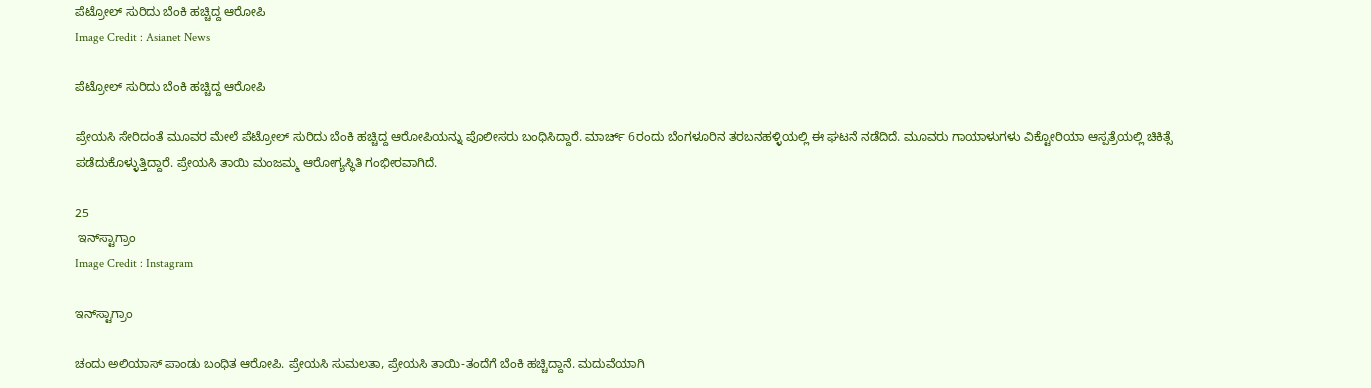ಪೆಟ್ರೋಲ್ ಸುರಿದು ಬೆಂಕಿ ಹಚ್ಚಿದ್ದ ಆರೋಪಿ
Image Credit : Asianet News

ಪೆಟ್ರೋಲ್ ಸುರಿದು ಬೆಂಕಿ ಹಚ್ಚಿದ್ದ ಆರೋಪಿ

ಪ್ರೇಯಸಿ ಸೇರಿದಂತೆ ಮೂವರ ಮೇಲೆ ಪೆಟ್ರೋಲ್ ಸುರಿದು ಬೆಂಕಿ ಹಚ್ಚಿದ್ದ ಆರೋಪಿಯನ್ನು ಪೊಲೀಸರು ಬಂಧಿಸಿದ್ದಾರೆ. ಮಾರ್ಚ್ 6ರಂದು ಬೆಂಗಳೂರಿನ ತರಬನಹಳ್ಳಿಯಲ್ಲಿ ಈ ಘಟನೆ ನಡೆದಿದೆ. ಮೂವರು ಗಾಯಾಳುಗಳು ವಿಕ್ಟೋರಿಯಾ ಆಸ್ಪತ್ರೆಯಲ್ಲಿ ಚಿಕಿತ್ಸೆ ಪಡೆದುಕೊಳ್ಳುತ್ತಿದ್ದಾರೆ. ಪ್ರೇಯಸಿ ತಾಯಿ ಮಂಜಮ್ಮ ಆರೋಗ್ಯಸ್ಥಿತಿ ಗಂಭೀರವಾಗಿದೆ.

25
 ಇನ್‌ಸ್ಟಾಗ್ರಾಂ
Image Credit : Instagram

ಇನ್‌ಸ್ಟಾಗ್ರಾಂ

ಚಂದು ಅಲಿಯಾಸ್ ಪಾಂಡು ಬಂಧಿತ ಆರೋಪಿ. ಪ್ರೇಯಸಿ ಸುಮಲತಾ, ಪ್ರೇಯಸಿ ತಾಯಿ-ತಂದೆಗೆ ಬೆಂಕಿ ಹಚ್ಚಿದ್ದಾನೆ. ಮದುವೆಯಾಗಿ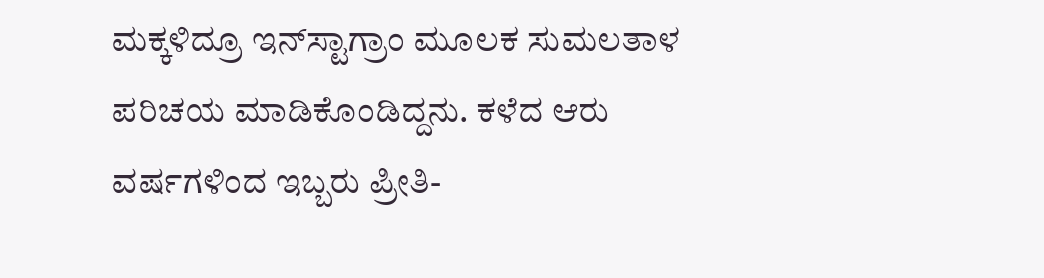ಮಕ್ಕಳಿದ್ರೂ ಇನ್‌ಸ್ಟಾಗ್ರಾಂ ಮೂಲಕ ಸುಮಲತಾಳ ಪರಿಚಯ ಮಾಡಿಕೊಂಡಿದ್ದನು. ಕಳೆದ ಆರು ವರ್ಷಗಳಿಂದ ಇಬ್ಬರು ಪ್ರೀತಿ-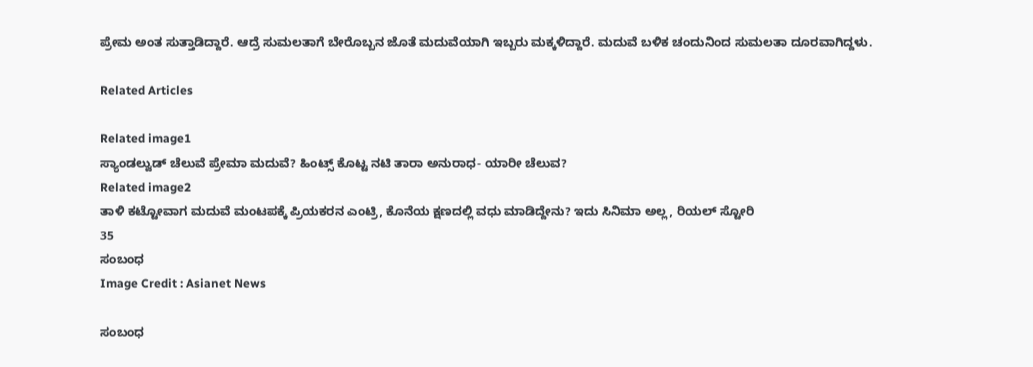ಪ್ರೇಮ ಅಂತ ಸುತ್ತಾಡಿದ್ದಾರೆ. ಆದ್ರೆ ಸುಮಲತಾಗೆ ಬೇರೊಬ್ಬನ ಜೊತೆ ಮದುವೆಯಾಗಿ ಇಬ್ಬರು ಮಕ್ಕಳಿದ್ದಾರೆ. ಮದುವೆ ಬಳಿಕ ಚಂದುನಿಂದ ಸುಮಲತಾ ದೂರವಾಗಿದ್ದಳು.

Related Articles

Related image1
ಸ್ಯಾಂಡಲ್ವುಡ್ ಚೆಲುವೆ ಪ್ರೇಮಾ ಮದುವೆ? ಹಿಂಟ್ಸ್ ಕೊಟ್ಟ ನಟಿ ತಾರಾ ಅನುರಾಧ- ಯಾರೀ ಚೆಲುವ?
Related image2
ತಾಳಿ ಕಟ್ಟೋವಾಗ ಮದುವೆ ಮಂಟಪಕ್ಕೆ ಪ್ರಿಯಕರನ ಎಂಟ್ರಿ, ಕೊನೆಯ ಕ್ಷಣದಲ್ಲಿ ವಧು ಮಾಡಿದ್ದೇನು? ಇದು ಸಿನಿಮಾ ಅಲ್ಲ, ರಿಯಲ್ ಸ್ಟೋರಿ
35
ಸಂಬಂಧ
Image Credit : Asianet News

ಸಂಬಂಧ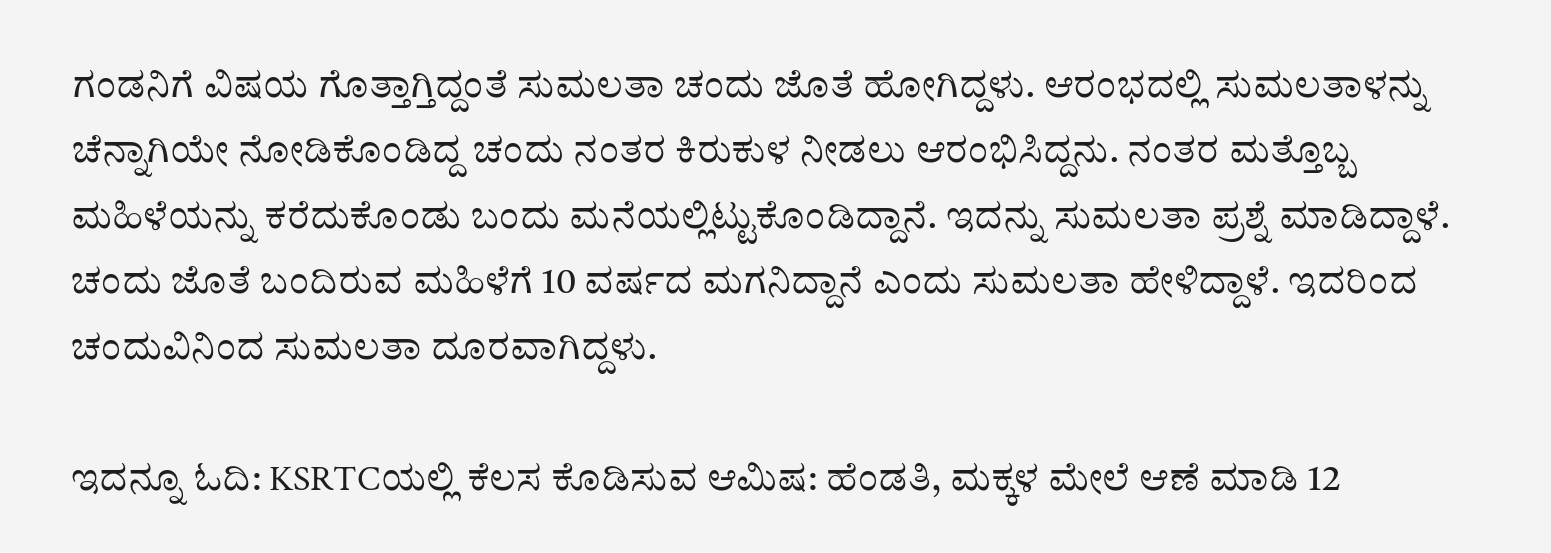ಗಂಡನಿಗೆ ವಿಷಯ ಗೊತ್ತಾಗ್ತಿದ್ದಂತೆ ಸುಮಲತಾ ಚಂದು ಜೊತೆ ಹೋಗಿದ್ದಳು. ಆರಂಭದಲ್ಲಿ ಸುಮಲತಾಳನ್ನು ಚೆನ್ನಾಗಿಯೇ ನೋಡಿಕೊಂಡಿದ್ದ ಚಂದು ನಂತರ ಕಿರುಕುಳ ನೀಡಲು ಆರಂಭಿಸಿದ್ದನು. ನಂತರ ಮತ್ತೊಬ್ಬ ಮಹಿಳೆಯನ್ನು ಕರೆದುಕೊಂಡು ಬಂದು ಮನೆಯಲ್ಲಿಟ್ಟುಕೊಂಡಿದ್ದಾನೆ. ಇದನ್ನು ಸುಮಲತಾ ಪ್ರಶ್ನೆ ಮಾಡಿದ್ದಾಳೆ. ಚಂದು ಜೊತೆ ಬಂದಿರುವ ಮಹಿಳೆಗೆ 10 ವರ್ಷದ ಮಗನಿದ್ದಾನೆ ಎಂದು ಸುಮಲತಾ ಹೇಳಿದ್ದಾಳೆ. ಇದರಿಂದ ಚಂದುವಿನಿಂದ ಸುಮಲತಾ ದೂರವಾಗಿದ್ದಳು.

ಇದನ್ನೂ ಓದಿ: KSRTCಯಲ್ಲಿ ಕೆಲಸ ಕೊಡಿಸುವ ಆಮಿಷ: ಹೆಂಡತಿ, ಮಕ್ಕಳ ಮೇಲೆ ಆಣೆ ಮಾಡಿ 12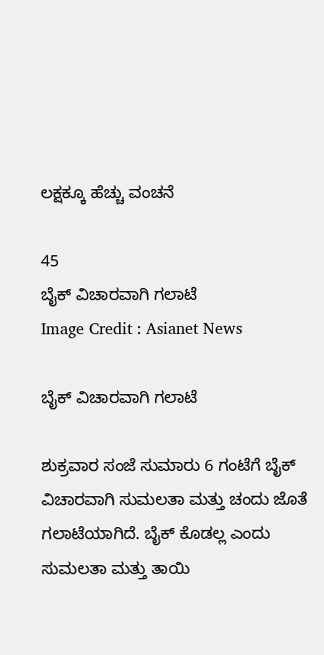ಲಕ್ಷಕ್ಕೂ ಹೆಚ್ಚು ವಂಚನೆ

45
ಬೈಕ್ ವಿಚಾರವಾಗಿ ಗಲಾಟೆ
Image Credit : Asianet News

ಬೈಕ್ ವಿಚಾರವಾಗಿ ಗಲಾಟೆ

ಶುಕ್ರವಾರ ಸಂಜೆ ಸುಮಾರು 6 ಗಂಟೆಗೆ ಬೈಕ್ ವಿಚಾರವಾಗಿ ಸುಮಲತಾ ಮತ್ತು ಚಂದು ಜೊತೆ ಗಲಾಟೆಯಾಗಿದೆ. ಬೈಕ್ ಕೊಡಲ್ಲ ಎಂದು ಸುಮಲತಾ ಮತ್ತು ತಾಯಿ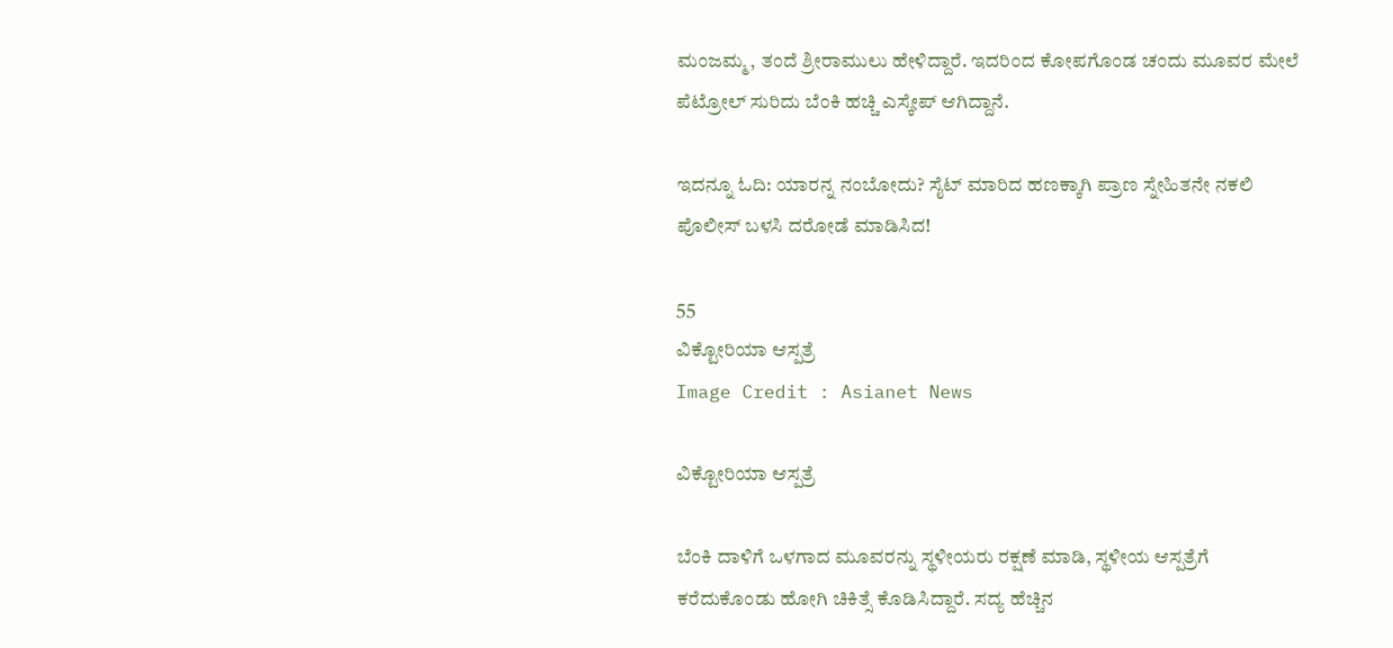ಮಂಜಮ್ಮ, ತಂದೆ ಶ್ರೀರಾಮುಲು ಹೇಳಿದ್ದಾರೆ. ಇದರಿಂದ ಕೋಪಗೊಂಡ ಚಂದು ಮೂವರ ಮೇಲೆ ಪೆಟ್ರೋಲ್ ಸುರಿದು ಬೆಂಕಿ ಹಚ್ಚಿ ಎಸ್ಕೇಪ್ ಆಗಿದ್ದಾನೆ.

ಇದನ್ನೂ ಓದಿ: ಯಾರನ್ನ ನಂಬೋದು? ಸೈಟ್ ಮಾರಿದ ಹಣಕ್ಕಾಗಿ ಪ್ರಾಣ ಸ್ನೇಹಿತನೇ ನಕಲಿ ಪೊಲೀಸ್ ಬಳಸಿ ದರೋಡೆ ಮಾಡಿಸಿದ!

55
ವಿಕ್ಟೋರಿಯಾ ಆಸ್ಪತ್ರೆ
Image Credit : Asianet News

ವಿಕ್ಟೋರಿಯಾ ಆಸ್ಪತ್ರೆ

ಬೆಂಕಿ ದಾಳಿಗೆ ಒಳಗಾದ ಮೂವರನ್ನು ಸ್ಥಳೀಯರು ರಕ್ಷಣೆ ಮಾಡಿ, ಸ್ಥಳೀಯ ಆಸ್ಪತ್ರೆಗೆ ಕರೆದುಕೊಂಡು ಹೋಗಿ ಚಿಕಿತ್ಸೆ ಕೊಡಿಸಿದ್ದಾರೆ. ಸದ್ಯ ಹೆಚ್ಚಿನ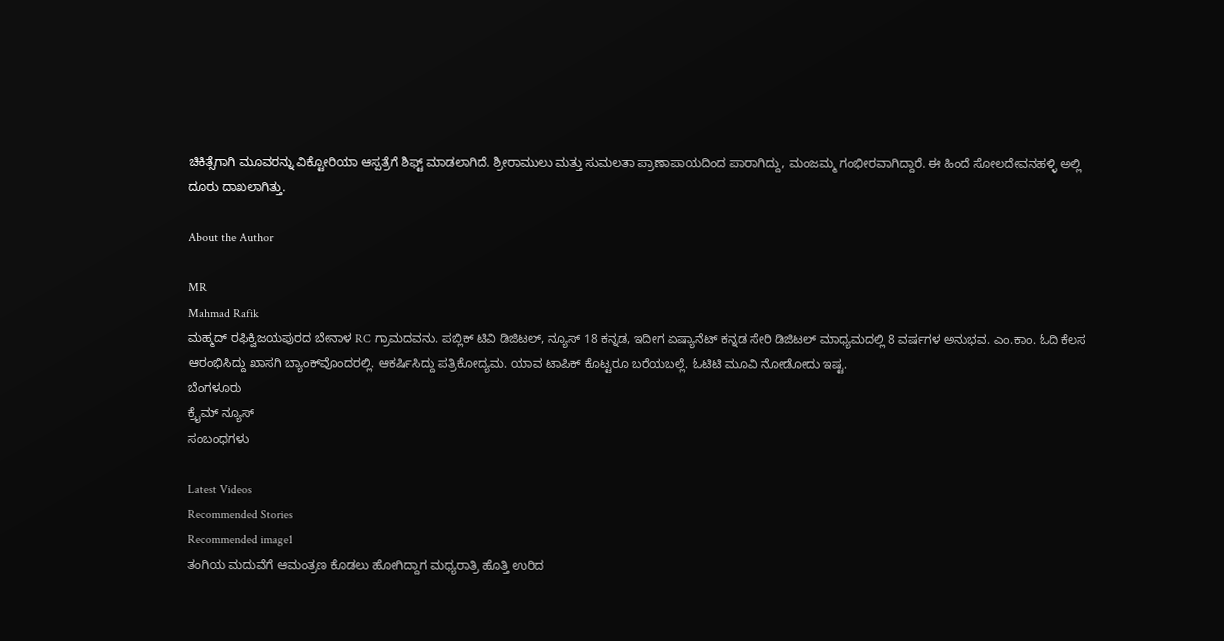ಚಿಕಿತ್ಸೆಗಾಗಿ ಮೂವರನ್ನು ವಿಕ್ಟೋರಿಯಾ ಆಸ್ಪತ್ರೆಗೆ ಶಿಫ್ಟ್ ಮಾಡಲಾಗಿದೆ. ಶ್ರೀರಾಮುಲು ಮತ್ತು ಸುಮಲತಾ ಪ್ರಾಣಾಪಾಯದಿಂದ ಪಾರಾಗಿದ್ದು, ಮಂಜಮ್ಮ ಗಂಭೀರವಾಗಿದ್ದಾರೆ. ಈ ಹಿಂದೆ ಸೋಲದೇವನಹಳ್ಳಿ ಅಲ್ಲಿ ದೂರು ದಾಖಲಾಗಿತ್ತು.

About the Author

MR
Mahmad Rafik
ಮಹ್ಮದ್ ರಫಿಕ್ವಿಜಯಪುರದ ಬೇನಾಳ RC ಗ್ರಾಮದವನು. ಪಬ್ಲಿಕ್ ಟಿವಿ ಡಿಜಿಟಲ್, ನ್ಯೂಸ್ 18 ಕನ್ನಡ, ಇದೀಗ ಏಷ್ಯಾನೆಟ್ ಕನ್ನಡ ಸೇರಿ ಡಿಜಿಟಲ್ ಮಾಧ್ಯಮದಲ್ಲಿ 8 ವರ್ಷಗಳ ಅನುಭವ. ಎಂ.ಕಾಂ. ಓದಿ ಕೆಲಸ ಆರಂಭಿಸಿದ್ದು ಖಾಸಗಿ ಬ್ಯಾಂಕ್‌ವೊಂದರಲ್ಲಿ. ಆಕರ್ಷಿಸಿದ್ದು ಪತ್ರಿಕೋದ್ಯಮ. ಯಾವ ಟಾಪಿಕ್ ಕೊಟ್ಟರೂ ಬರೆಯಬಲ್ಲೆ. ಓಟಿಟಿ ಮೂವಿ ನೋಡೋದು ಇಷ್ಟ.
ಬೆಂಗಳೂರು
ಕ್ರೈಮ್ ನ್ಯೂಸ್
ಸಂಬಂಧಗಳು

Latest Videos
Recommended Stories
Recommended image1
ತಂಗಿಯ ಮದುವೆಗೆ ಆಮಂತ್ರಣ ಕೊಡಲು ಹೋಗಿದ್ದಾಗ ಮಧ್ಯರಾತ್ರಿ ಹೊತ್ತಿ ಉರಿದ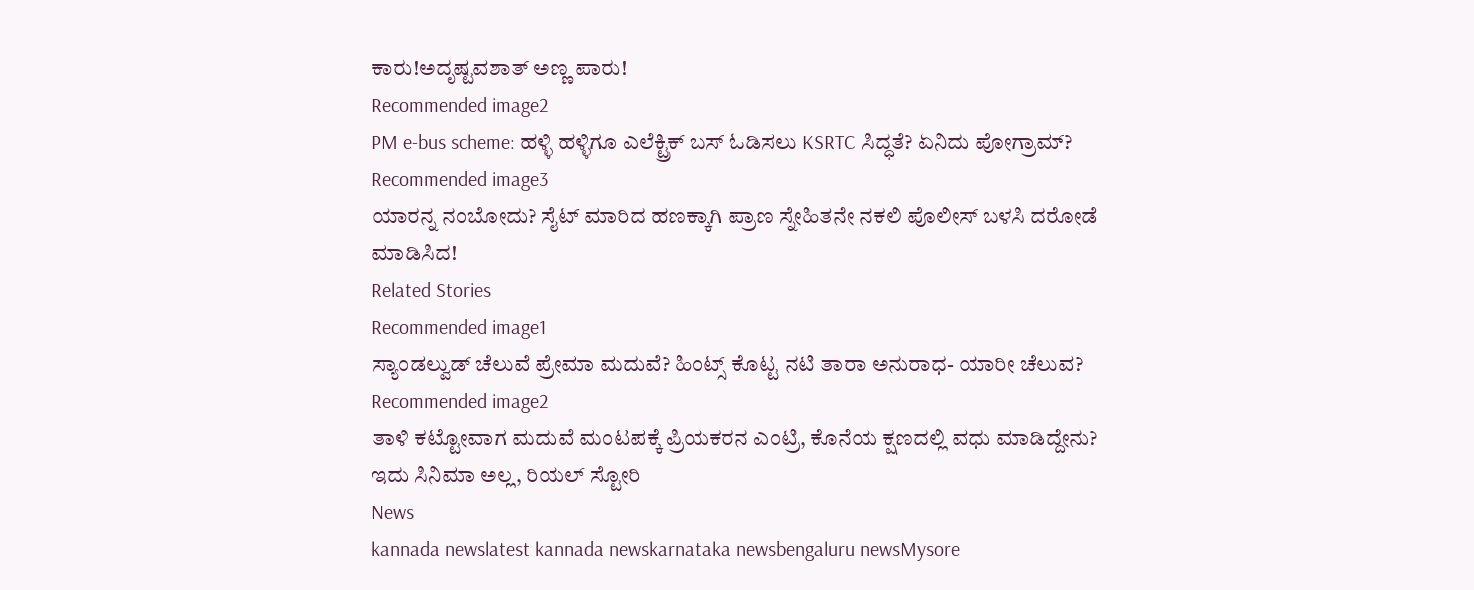ಕಾರು!ಅದೃಷ್ಟವಶಾತ್ ಅಣ್ಣ ಪಾರು!
Recommended image2
PM e-bus scheme: ಹಳ್ಳಿ ಹಳ್ಳಿಗೂ ಎಲೆಕ್ಟ್ರಿಕ್ ಬಸ್ ಓಡಿಸಲು KSRTC ಸಿದ್ಧತೆ? ಏನಿದು ಪೋಗ್ರಾಮ್?
Recommended image3
ಯಾರನ್ನ ನಂಬೋದು? ಸೈಟ್ ಮಾರಿದ ಹಣಕ್ಕಾಗಿ ಪ್ರಾಣ ಸ್ನೇಹಿತನೇ ನಕಲಿ ಪೊಲೀಸ್ ಬಳಸಿ ದರೋಡೆ ಮಾಡಿಸಿದ!
Related Stories
Recommended image1
ಸ್ಯಾಂಡಲ್ವುಡ್ ಚೆಲುವೆ ಪ್ರೇಮಾ ಮದುವೆ? ಹಿಂಟ್ಸ್ ಕೊಟ್ಟ ನಟಿ ತಾರಾ ಅನುರಾಧ- ಯಾರೀ ಚೆಲುವ?
Recommended image2
ತಾಳಿ ಕಟ್ಟೋವಾಗ ಮದುವೆ ಮಂಟಪಕ್ಕೆ ಪ್ರಿಯಕರನ ಎಂಟ್ರಿ, ಕೊನೆಯ ಕ್ಷಣದಲ್ಲಿ ವಧು ಮಾಡಿದ್ದೇನು? ಇದು ಸಿನಿಮಾ ಅಲ್ಲ, ರಿಯಲ್ ಸ್ಟೋರಿ
News
kannada newslatest kannada newskarnataka newsbengaluru newsMysore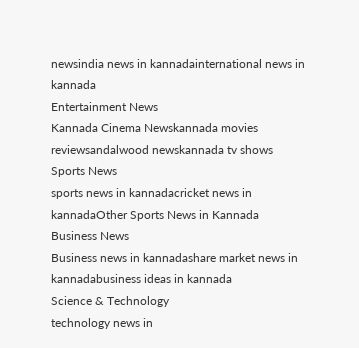newsindia news in kannadainternational news in kannada
Entertainment News
Kannada Cinema Newskannada movies reviewsandalwood newskannada tv shows
Sports News
sports news in kannadacricket news in kannadaOther Sports News in Kannada
Business News
Business news in kannadashare market news in kannadabusiness ideas in kannada
Science & Technology
technology news in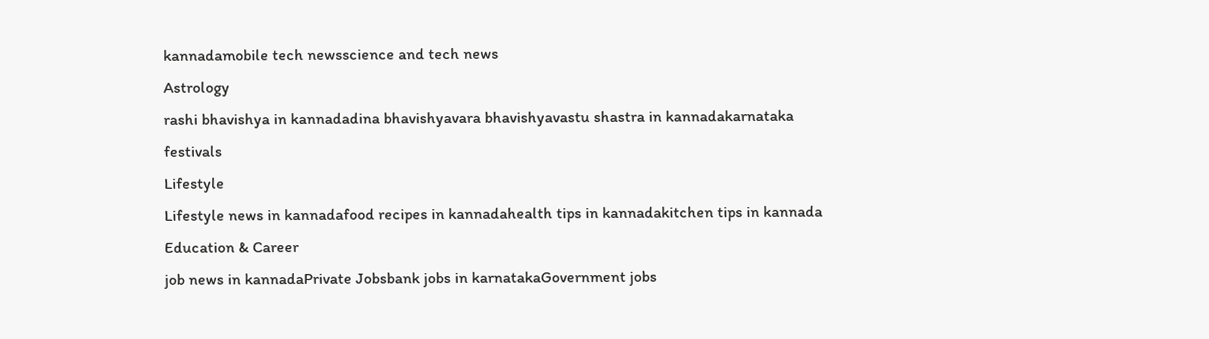kannadamobile tech newsscience and tech news
Astrology
rashi bhavishya in kannadadina bhavishyavara bhavishyavastu shastra in kannadakarnataka festivals
Lifestyle
Lifestyle news in kannadafood recipes in kannadahealth tips in kannadakitchen tips in kannada
Education & Career
job news in kannadaPrivate Jobsbank jobs in karnatakaGovernment jobs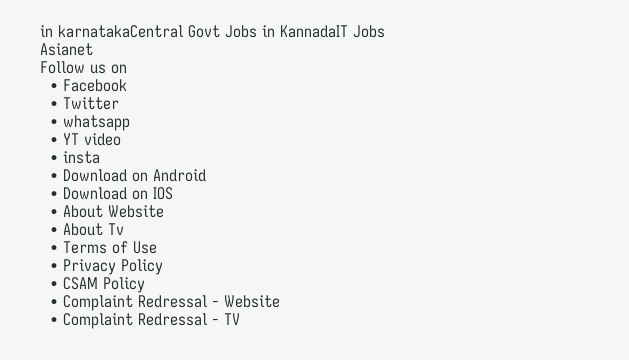in karnatakaCentral Govt Jobs in KannadaIT Jobs
Asianet
Follow us on
  • Facebook
  • Twitter
  • whatsapp
  • YT video
  • insta
  • Download on Android
  • Download on IOS
  • About Website
  • About Tv
  • Terms of Use
  • Privacy Policy
  • CSAM Policy
  • Complaint Redressal - Website
  • Complaint Redressal - TV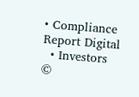• Compliance Report Digital
  • Investors
©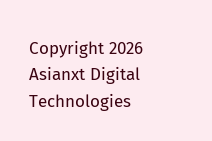Copyright 2026 Asianxt Digital Technologies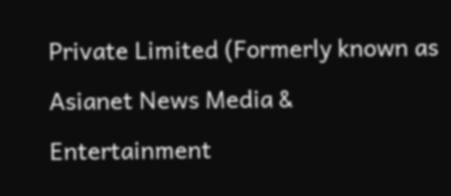Private Limited (Formerly known as Asianet News Media & Entertainment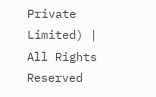Private Limited) | All Rights Reserved